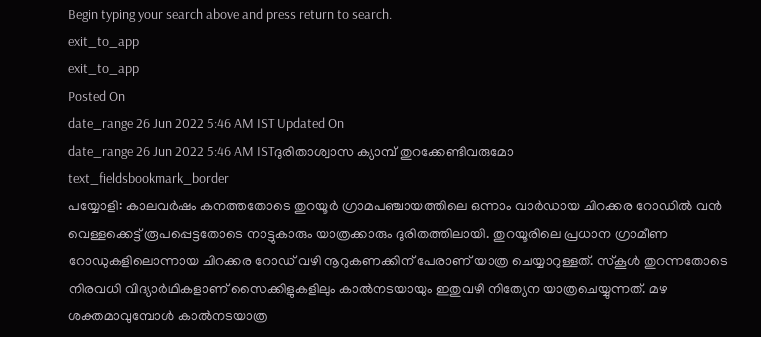Begin typing your search above and press return to search.
exit_to_app
exit_to_app
Posted On
date_range 26 Jun 2022 5:46 AM IST Updated On
date_range 26 Jun 2022 5:46 AM ISTദുരിതാശ്വാസ ക്യാമ്പ് തുറക്കേണ്ടിവരുമോ
text_fieldsbookmark_border
പയ്യോളി: കാലവർഷം കനത്തതോടെ തുറയൂർ ഗ്രാമപഞ്ചായത്തിലെ ഒന്നാം വാർഡായ ചിറക്കര റോഡിൽ വൻ വെള്ളക്കെട്ട് രൂപപ്പെട്ടതോടെ നാട്ടുകാരും യാത്രക്കാരും ദുരിതത്തിലായി. തുറയൂരിലെ പ്രധാന ഗ്രാമീണ റോഡുകളിലൊന്നായ ചിറക്കര റോഡ് വഴി നൂറുകണക്കിന് പേരാണ് യാത്ര ചെയ്യാറുള്ളത്. സ്കൂൾ തുറന്നതോടെ നിരവധി വിദ്യാർഥികളാണ് സൈക്കിളുകളിലും കാൽനടയായും ഇതുവഴി നിത്യേന യാത്രചെയ്യുന്നത്. മഴ ശക്തമാവുമ്പോൾ കാൽനടയാത്ര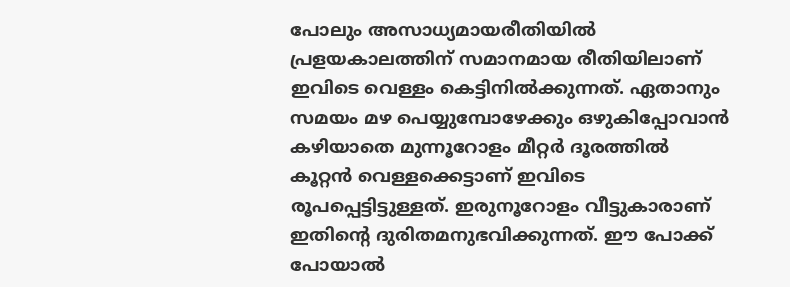പോലും അസാധ്യമായരീതിയിൽ പ്രളയകാലത്തിന് സമാനമായ രീതിയിലാണ് ഇവിടെ വെള്ളം കെട്ടിനിൽക്കുന്നത്. ഏതാനും സമയം മഴ പെയ്യുമ്പോഴേക്കും ഒഴുകിപ്പോവാൻ കഴിയാതെ മുന്നൂറോളം മീറ്റർ ദൂരത്തിൽ കൂറ്റൻ വെള്ളക്കെട്ടാണ് ഇവിടെ രൂപപ്പെട്ടിട്ടുള്ളത്. ഇരുനൂറോളം വീട്ടുകാരാണ് ഇതിന്റെ ദുരിതമനുഭവിക്കുന്നത്. ഈ പോക്ക് പോയാൽ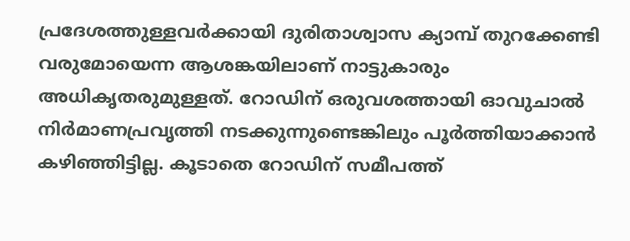പ്രദേശത്തുള്ളവർക്കായി ദുരിതാശ്വാസ ക്യാമ്പ് തുറക്കേണ്ടി വരുമോയെന്ന ആശങ്കയിലാണ് നാട്ടുകാരും അധികൃതരുമുള്ളത്. റോഡിന് ഒരുവശത്തായി ഓവുചാൽ നിർമാണപ്രവൃത്തി നടക്കുന്നുണ്ടെങ്കിലും പൂർത്തിയാക്കാൻ കഴിഞ്ഞിട്ടില്ല. കൂടാതെ റോഡിന് സമീപത്ത്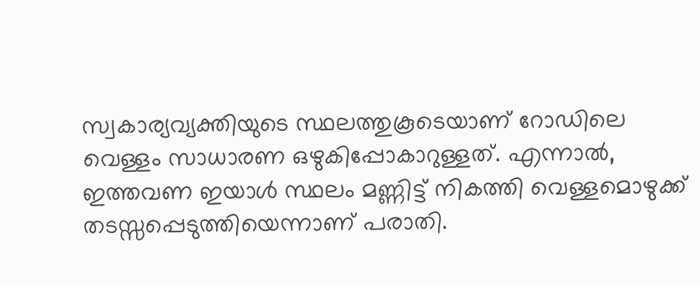സ്വകാര്യവ്യക്തിയുടെ സ്ഥലത്തുകൂടെയാണ് റോഡിലെ വെള്ളം സാധാരണ ഒഴുകിപ്പോകാറുള്ളത്. എന്നാൽ, ഇത്തവണ ഇയാൾ സ്ഥലം മണ്ണിട്ട് നികത്തി വെള്ളമൊഴുക്ക് തടസ്സപ്പെടുത്തിയെന്നാണ് പരാതി.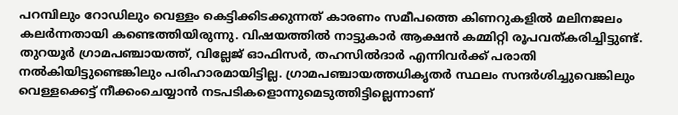പറമ്പിലും റോഡിലും വെള്ളം കെട്ടിക്കിടക്കുന്നത് കാരണം സമീപത്തെ കിണറുകളിൽ മലിനജലം കലർന്നതായി കണ്ടെത്തിയിരുന്നു. വിഷയത്തിൽ നാട്ടുകാർ ആക്ഷൻ കമ്മിറ്റി രൂപവത്കരിച്ചിട്ടുണ്ട്. തുറയൂർ ഗ്രാമപഞ്ചായത്ത്, വില്ലേജ് ഓഫിസർ, തഹസിൽദാർ എന്നിവർക്ക് പരാതി നൽകിയിട്ടുണ്ടെങ്കിലും പരിഹാരമായിട്ടില്ല. ഗ്രാമപഞ്ചായത്തധികൃതർ സ്ഥലം സന്ദർശിച്ചുവെങ്കിലും വെള്ളക്കെട്ട് നീക്കംചെയ്യാൻ നടപടികളൊന്നുമെടുത്തിട്ടില്ലെന്നാണ്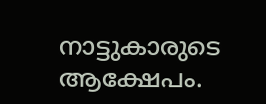നാട്ടുകാരുടെ ആക്ഷേപം.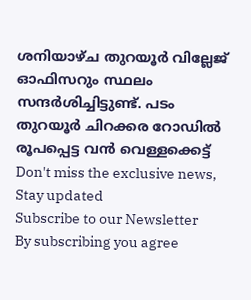ശനിയാഴ്ച തുറയൂർ വില്ലേജ് ഓഫിസറും സ്ഥലം സന്ദർശിച്ചിട്ടുണ്ട്. പടം തുറയൂർ ചിറക്കര റോഡിൽ രൂപപ്പെട്ട വൻ വെള്ളക്കെട്ട്
Don't miss the exclusive news, Stay updated
Subscribe to our Newsletter
By subscribing you agree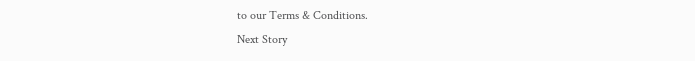to our Terms & Conditions.
Next Story